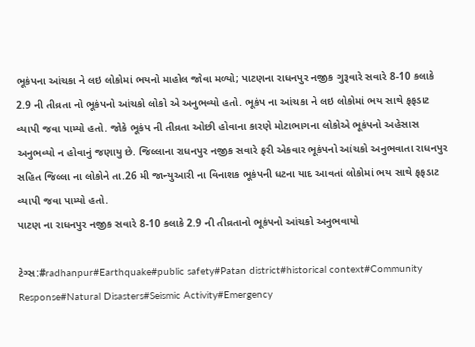ભૂકંપના આંચકા ને લઇ લોકોમાં ભયનો માહોલ જોવા મળ્યો; પાટણના રાધનપુર નજીક ગુરૂવારે સવારે 8-10 કલાકે 2.9 ની તીવ્રતા નો ભૂકંપનો આંચકો લોકો એ અનુભવ્યો હતો. ભૂકંપ ના આંચકા ને લઇ લોકોમાં ભય સાથે ફફડાટ વ્યાપી જવા પામ્યો હતો. જોકે ભૂકંપ ની તીવ્રતા ઓછી હોવાના કારણે મોટાભાગના લોકોએ ભૂકંપનો અહેસાસ અનુભવ્યો ન હોવાનું જણાયુ છે. જિલ્લાના રાધનપુર નજીક સવારે ફરી એકવાર ભૂકંપનો આંચકો અનુભવાતા રાધનપુર સહિત જિલ્લા ના લોકોને તા.26 મી જાન્યુઆરી ના વિનાશક ભૂકંપની ધટના યાદ આવતાં લોકોમાં ભય સાથે ફફડાટ વ્યાપી જવા પામ્યો હતો.
પાટણ ના રાધનપુર નજીક સવારે 8-10 કલાકે 2.9 ની તીવ્રતાનો ભૂકંપનો આંચકો અનુભવાયો

ટેગ્સ:#radhanpur#Earthquake#public safety#Patan district#historical context#Community Response#Natural Disasters#Seismic Activity#Emergency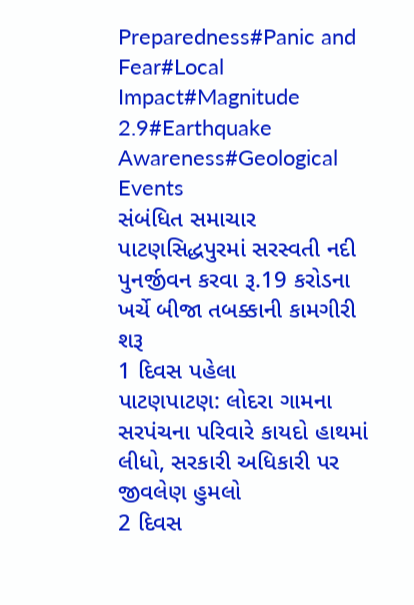Preparedness#Panic and Fear#Local Impact#Magnitude 2.9#Earthquake Awareness#Geological Events
સંબંધિત સમાચાર
પાટણસિદ્ધપુરમાં સરસ્વતી નદી પુનર્જીવન કરવા રૂ.19 કરોડના ખર્ચે બીજા તબક્કાની કામગીરી શરૂ
1 દિવસ પહેલા
પાટણપાટણ: લોદરા ગામના સરપંચના પરિવારે કાયદો હાથમાં લીધો, સરકારી અધિકારી પર જીવલેણ હુમલો
2 દિવસ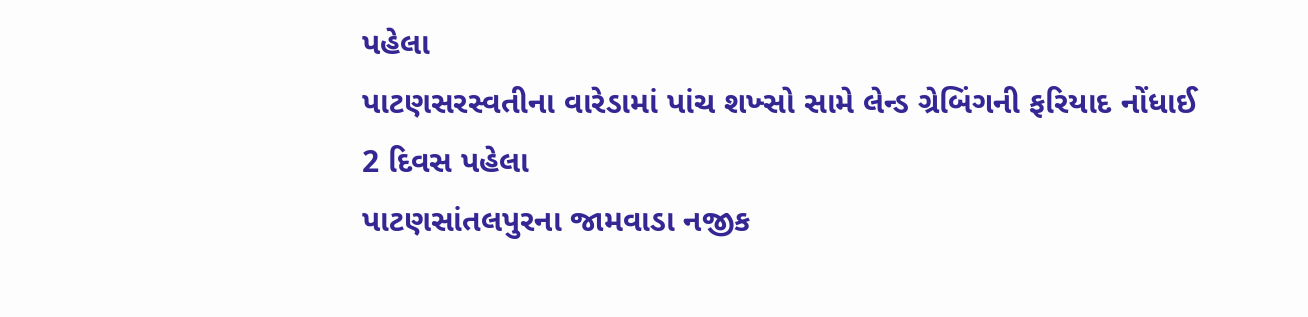પહેલા
પાટણસરસ્વતીના વારેડામાં પાંચ શખ્સો સામે લેન્ડ ગ્રેબિંગની ફરિયાદ નોંધાઈ
2 દિવસ પહેલા
પાટણસાંતલપુરના જામવાડા નજીક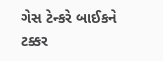ગેસ ટેન્કરે બાઈકને ટક્કર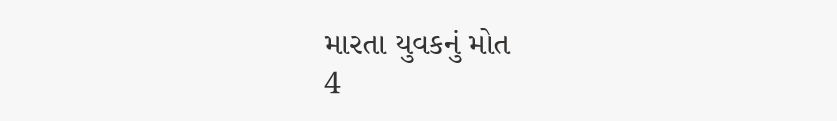મારતા યુવકનું મોત
4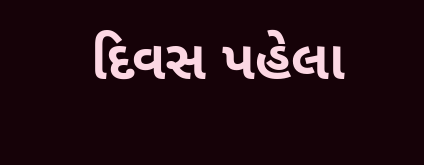દિવસ પહેલા